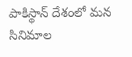పాకిస్థాన్ దేశంలో మన సినిమాల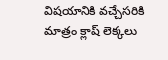విషయానికి వచ్చేసరికి మాత్రం క్లాష్ లెక్కలు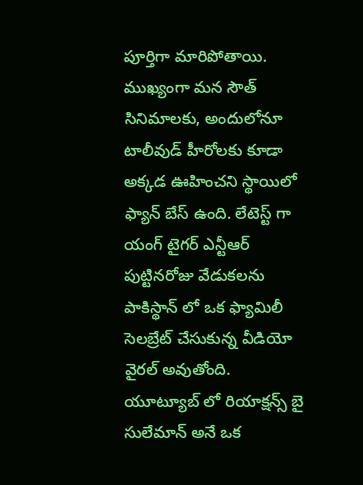పూర్తిగా మారిపోతాయి. ముఖ్యంగా మన సౌత్ సినిమాలకు, అందులోనూ టాలీవుడ్ హీరోలకు కూడా అక్కడ ఊహించని స్థాయిలో ఫ్యాన్ బేస్ ఉంది. లేటెస్ట్ గా యంగ్ టైగర్ ఎన్టీఆర్ పుట్టినరోజు వేడుకలను పాకిస్థాన్ లో ఒక ఫ్యామిలీ సెలబ్రేట్ చేసుకున్న వీడియో వైరల్ అవుతోంది.
యూట్యూబ్ లో రియాక్షన్స్ బై సులేమాన్ అనే ఒక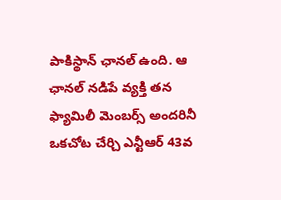పాకిస్థాన్ ఛానల్ ఉంది. ఆ ఛానల్ నడిపే వ్యక్తి తన ఫ్యామిలీ మెంబర్స్ అందరినీ ఒకచోట చేర్చి ఎన్టీఆర్ 43వ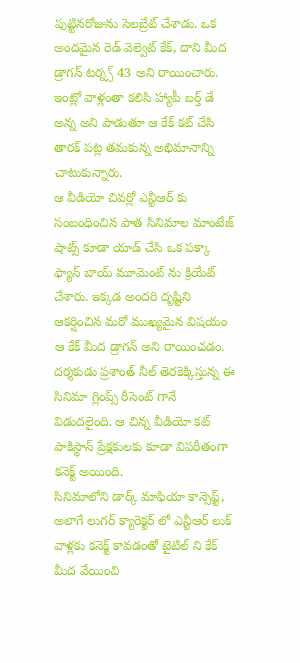పుట్టినరోజును సెలబ్రేట్ చేశాడు. ఒక అందమైన రెడ్ వెల్వెట్ కేక్, దాని మీద డ్రాగన్ టర్న్స్ 43 అని రాయించారు. ఇంట్లో వాళ్లంతా కలిసి హ్యాపీ బర్త్ డే అన్న అని పాడుతూ ఆ కేక్ కట్ చేసి తారక్ పట్ల తమకున్న అభిమానాన్ని చాటుకున్నారు.
ఆ వీడియో చివర్లో ఎన్టీఆర్ కు సంబంధించిన పాత సినిమాల మాంటేజ్ షాట్స్ కూడా యాడ్ చేసి ఒక పక్కా ఫ్యాన్ బాయ్ మూమెంట్ ను క్రియేట్ చేశారు. ఇక్కడ అందరి దృష్టిని ఆకర్షించిన మరో ముఖ్యమైన విషయం ఆ కేక్ మీద డ్రాగన్ అని రాయించడం. దర్శకుడు ప్రశాంత్ నీల్ తెరకెక్కిస్తున్న ఈ సినిమా గ్లింప్స్ రీసెంట్ గానే విడుదలైంది. ఆ చిన్న వీడియో కట్ పాకిస్థాన్ ప్రేక్షకులకు కూడా విపరీతంగా కనెక్ట్ అయింది.
సినిమాలోని డార్క్ మాఫియా కాన్సెప్ట్, అలాగే లుగర్ క్యారెక్టర్ లో ఎన్టీఆర్ లుక్ వాళ్లకు కనెక్ట్ కావడంతో టైటిల్ ని కేక్ మీద వేయించి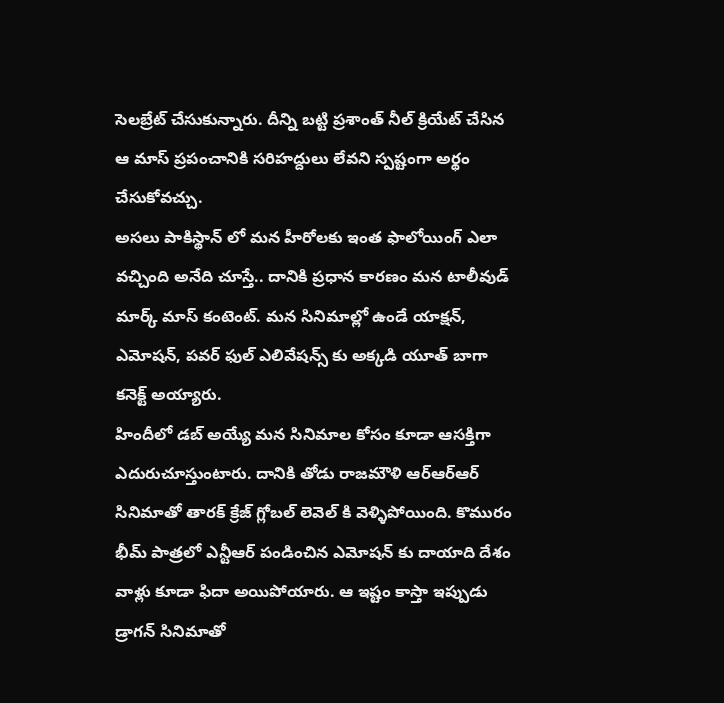సెలబ్రేట్ చేసుకున్నారు. దీన్ని బట్టి ప్రశాంత్ నీల్ క్రియేట్ చేసిన ఆ మాస్ ప్రపంచానికి సరిహద్దులు లేవని స్పష్టంగా అర్థం చేసుకోవచ్చు.
అసలు పాకిస్థాన్ లో మన హీరోలకు ఇంత ఫాలోయింగ్ ఎలా వచ్చింది అనేది చూస్తే.. దానికి ప్రధాన కారణం మన టాలీవుడ్ మార్క్ మాస్ కంటెంట్. మన సినిమాల్లో ఉండే యాక్షన్, ఎమోషన్, పవర్ ఫుల్ ఎలివేషన్స్ కు అక్కడి యూత్ బాగా కనెక్ట్ అయ్యారు.
హిందీలో డబ్ అయ్యే మన సినిమాల కోసం కూడా ఆసక్తిగా ఎదురుచూస్తుంటారు. దానికి తోడు రాజమౌళి ఆర్ఆర్ఆర్ సినిమాతో తారక్ క్రేజ్ గ్లోబల్ లెవెల్ కి వెళ్ళిపోయింది. కొమురం భీమ్ పాత్రలో ఎన్టీఆర్ పండించిన ఎమోషన్ కు దాయాది దేశం వాళ్లు కూడా ఫిదా అయిపోయారు. ఆ ఇష్టం కాస్తా ఇప్పుడు డ్రాగన్ సినిమాతో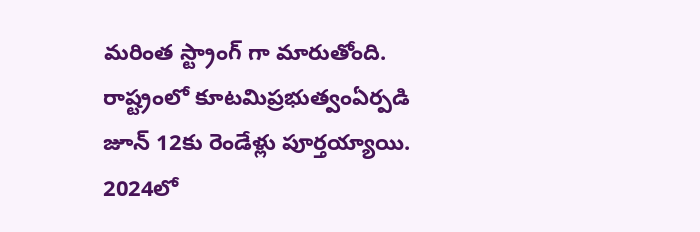మరింత స్ట్రాంగ్ గా మారుతోంది.
రాష్ట్రంలో కూటమిప్రభుత్వంఏర్పడి జూన్ 12కు రెండేళ్లు పూర్తయ్యాయి. 2024లో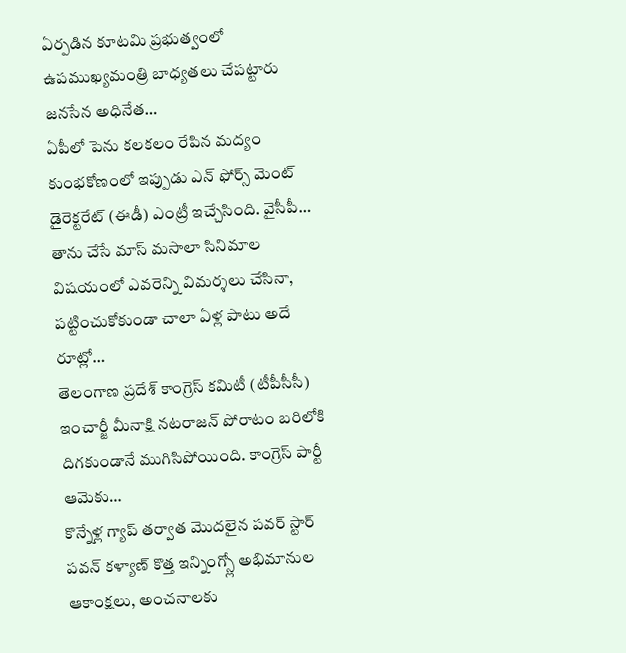ఏర్పడిన కూటమి ప్రభుత్వంలో ఉపముఖ్యమంత్రి బాధ్యతలు చేపట్టారు జనసేన అధినేత…
ఏపీలో పెను కలకలం రేపిన మద్యం కుంభకోణంలో ఇప్పుడు ఎన్ ఫోర్స్ మెంట్ డైరెక్టరేట్ (ఈడీ) ఎంట్రీ ఇచ్చేసింది. వైసీపీ…
తాను చేసే మాస్ మసాలా సినిమాల విషయంలో ఎవరెన్ని విమర్శలు చేసినా, పట్టించుకోకుండా చాలా ఏళ్ల పాటు అదే రూట్లో…
తెలంగాణ ప్రదేశ్ కాంగ్రెస్ కమిటీ (టీపీసీసీ) ఇంచార్జీ మీనాక్షి నటరాజన్ పోరాటం బరిలోకి దిగకుండానే ముగిసిపోయింది. కాంగ్రెస్ పార్టీ ఆమెకు…
కొన్నేళ్ల గ్యాప్ తర్వాత మొదలైన పవర్ స్టార్ పవన్ కళ్యాణ్ కొత్త ఇన్నింగ్స్లో అభిమానుల ఆకాంక్షలు, అంచనాలకు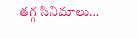తగ్గ సినిమాలు…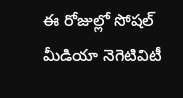ఈ రోజుల్లో సోషల్ మీడియా నెగెటివిటీ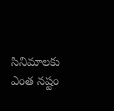సినిమాలకు ఎంత నష్టం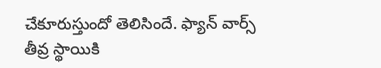చేకూరుస్తుందో తెలిసిందే. ఫ్యాన్ వార్స్ తీవ్ర స్థాయికి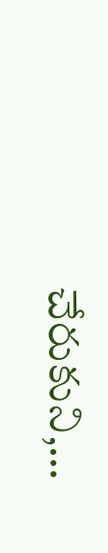చేరుకుని,…